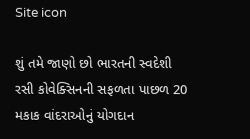Site icon

શું તમે જાણો છો ભારતની સ્વદેશી રસી કોવેક્સિનની સફળતા પાછળ 20 મકાક વાંદરાઓનું યોગદાન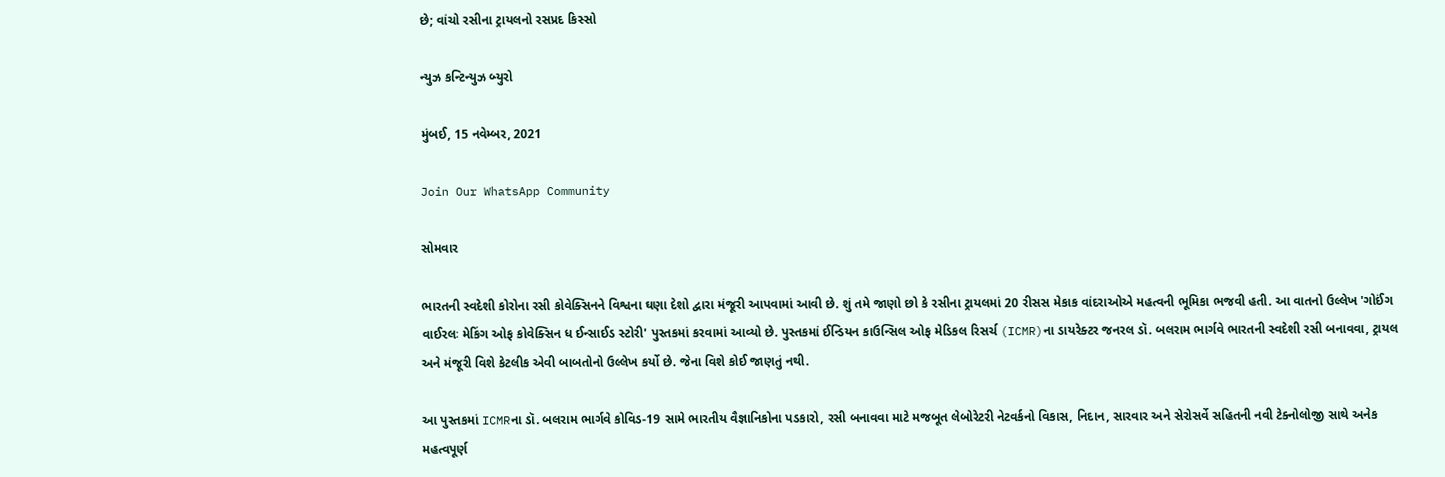છે; વાંચો રસીના ટ્રાયલનો રસપ્રદ કિસ્સો

ન્યુઝ કન્ટિન્યુઝ બ્યુરો

મુંબઈ, 15 નવેમ્બર, 2021

Join Our WhatsApp Community

સોમવાર

ભારતની સ્વદેશી કોરોના રસી કોવેક્સિનને વિશ્વના ઘણા દેશો દ્વારા મંજૂરી આપવામાં આવી છે. શું તમે જાણો છો કે રસીના ટ્રાયલમાં 20 રીસસ મેકાક વાંદરાઓએ મહત્વની ભૂમિકા ભજવી હતી. આ વાતનો ઉલ્લેખ 'ગોઈંગ વાઈરલઃ મેકિંગ ઓફ કોવેક્સિન ધ ઈન્સાઈડ સ્ટોરી' પુસ્તકમાં કરવામાં આવ્યો છે. પુસ્તકમાં ઈન્ડિયન કાઉન્સિલ ઓફ મેડિકલ રિસર્ચ (ICMR)ના ડાયરેક્ટર જનરલ ડૉ. બલરામ ભાર્ગવે ભારતની સ્વદેશી રસી બનાવવા, ટ્રાયલ અને મંજૂરી વિશે કેટલીક એવી બાબતોનો ઉલ્લેખ કર્યો છે. જેના વિશે કોઈ જાણતું નથી.

આ પુસ્તકમાં ICMRના ડૉ. બલરામ ભાર્ગવે કોવિડ-19 સામે ભારતીય વૈજ્ઞાનિકોના પડકારો, રસી બનાવવા માટે મજબૂત લેબોરેટરી નેટવર્કનો વિકાસ, નિદાન, સારવાર અને સેરોસર્વે સહિતની નવી ટેક્નોલોજી સાથે અનેક મહત્વપૂર્ણ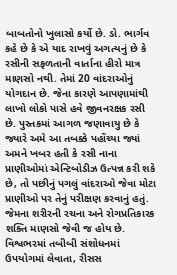બાબતોનો ખુલાસો કર્યો છે. ડો. ભાર્ગવ કહે છે કે એ યાદ રાખવું અગત્યનું છે કે રસીની સફળતાની વાર્તાના હીરો માત્ર માણસો નથી. તેમાં 20 વાંદરાઓનું યોગદાન છે. જેના કારણે આપણામાંથી લાખો લોકો પાસે હવે જીવનરક્ષક રસી છે. પુસ્તકમાં આગળ જણાવાયુ છે કે જ્યારે અમે આ તબક્કે પહોંચ્યા જ્યાં અમને ખબર હતી કે રસી નાના પ્રાણીઓમાં એન્ટિબોડીઝ ઉત્પન્ન કરી શકે છે, તો પછીનું પગલું વાંદરાઓ જેવા મોટા પ્રાણીઓ પર તેનું પરીક્ષણ કરવાનું હતું. જેમના શરીરની રચના અને રોગપ્રતિકારક શક્તિ માણસો જેવી જ હોય છે. વિશ્વભરમાં તબીબી સંશોધનમાં ઉપયોગમાં લેવાતા, રીસસ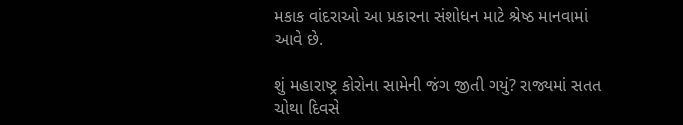મકાક વાંદરાઓ આ પ્રકારના સંશોધન માટે શ્રેષ્ઠ માનવામાં આવે છે.

શું મહારાષ્ટ્ર કોરોના સામેની જંગ જીતી ગયું? રાજ્યમાં સતત ચોથા દિવસે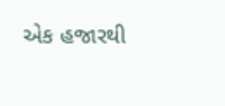એક હજારથી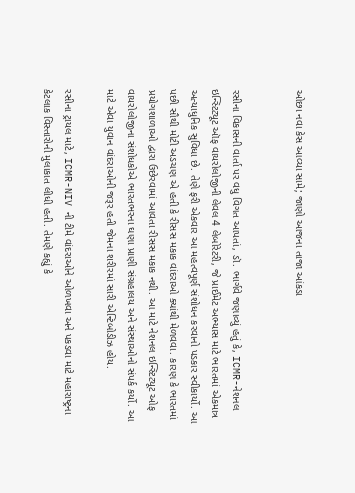ઓછા નવા કેસ આવ્યા સામે; જાણો આજના તાજા આંકડા


રસીના વિકાસની વાર્તા પર વધુ વિગત આપતાં, ડૉ. ભાર્ગવે જણાવ્યું હતું કે, ICMR-નેશનલ ઇન્સ્ટિટ્યૂટ ઑફ વાયરોલોજીની લેવલ 4 લેબોરેટરી, જે પ્રાઈમેટ અભ્યાસ માટે ભારતમાં એકમાત્ર અત્યાધુનિક સુવિધા છે. તેણે ફરી એકવાર આ મહત્વપૂર્ણ સંશોધન કરવાનો પડકાર સ્વીકાર્યો. આ પછી સૌથી મોટી અડચણ એ હતી કે રીસસ મકાક વાંદરાઓ ક્યાંથી મેળવવા. કારણ કે ભારતમાં પ્રયોગશાળાઓ દ્વારા ઉછેરવામાં આવતા રીસસ મકાક નથી. આ માટે નેશનલ ઇન્સ્ટિટ્યૂટ ઓફ વાયરોલોજીના સંશોધકોએ ભારતભરના ઘણા પ્રાણી સંગ્રહાલય અને સંસ્થાઓનો સંપર્ક કર્યો. આ માટે એવા યુવાન વાંદરાઓની જરૂર હતી જેમના શરીરમાં સારી એન્ટિબોડીઝ હોય.

રસીના ટ્રાયલ માટે, ICMR-NIV ની ટીમે વાંદરાઓને ઓળખવા અને પકડવા માટે મહારાષ્ટ્રના કેટલાક વિસ્તારોની મુલાકાત લીધી હતી. તેમણે કહ્યું કે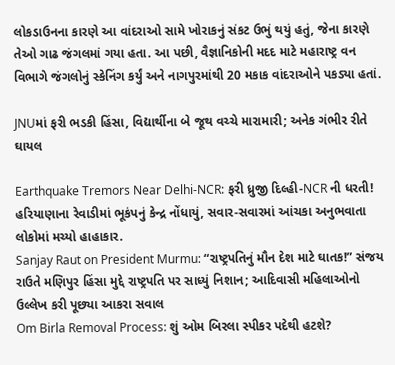લોકડાઉનના કારણે આ વાંદરાઓ સામે ખોરાકનું સંકટ ઉભું થયું હતું, જેના કારણે તેઓ ગાઢ જંગલમાં ગયા હતા. આ પછી, વૈજ્ઞાનિકોની મદદ માટે મહારાષ્ટ્ર વન વિભાગે જંગલોનું સ્કેનિંગ કર્યું અને નાગપુરમાંથી 20 મકાક વાંદરાઓને પકડ્યા હતાં.

JNUમાં ફરી ભડકી હિંસા, વિદ્યાર્થીના બે જૂથ વચ્ચે મારામારી; અનેક ગંભીર રીતે ઘાયલ

Earthquake Tremors Near Delhi-NCR: ફરી ધ્રુજી દિલ્હી-NCR ની ધરતી! હરિયાણાના રેવાડીમાં ભૂકંપનું કેન્દ્ર નોંધાયું, સવાર-સવારમાં આંચકા અનુભવાતા લોકોમાં મચ્યો હાહાકાર.
Sanjay Raut on President Murmu: “રાષ્ટ્રપતિનું મૌન દેશ માટે ઘાતક!” સંજય રાઉતે મણિપુર હિંસા મુદ્દે રાષ્ટ્રપતિ પર સાધ્યું નિશાન; આદિવાસી મહિલાઓનો ઉલ્લેખ કરી પૂછ્યા આકરા સવાલ
Om Birla Removal Process: શું ઓમ બિરલા સ્પીકર પદેથી હટશે?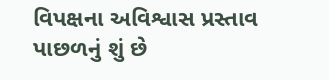વિપક્ષના અવિશ્વાસ પ્રસ્તાવ પાછળનું શું છે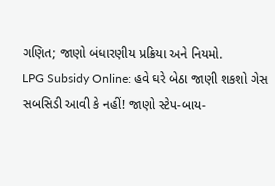ગણિત; જાણો બંધારણીય પ્રક્રિયા અને નિયમો.
LPG Subsidy Online: હવે ઘરે બેઠા જાણી શકશો ગેસ સબસિડી આવી કે નહીં! જાણો સ્ટેપ-બાય-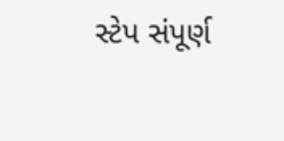સ્ટેપ સંપૂર્ણ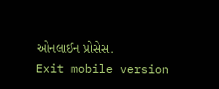ઓનલાઈન પ્રોસેસ.
Exit mobile version